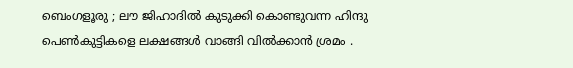ബെംഗളൂരു ; ലൗ ജിഹാദിൽ കുടുക്കി കൊണ്ടുവന്ന ഹിന്ദു പെൺകുട്ടികളെ ലക്ഷങ്ങൾ വാങ്ങി വിൽക്കാൻ ശ്രമം .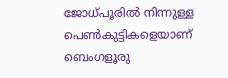ജോധ്പൂരിൽ നിന്നുള്ള പെൺകുട്ടികളെയാണ് ബെംഗളൂരു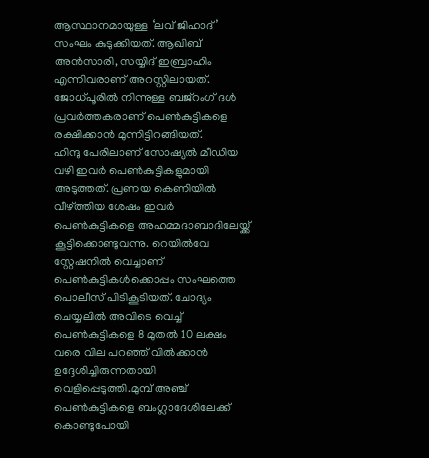ആസ്ഥാനമായുള്ള ‘ലവ് ജിഹാദ്’ സംഘം കുടുക്കിയത്. ആഖിബ് അൻസാരി, സയ്യിദ് ഇബ്രാഹിം എന്നിവരാണ് അറസ്റ്റിലായത്. ജോധ്പൂരിൽ നിന്നുള്ള ബജ്റംഗ് ദൾ പ്രവർത്തകരാണ് പെൺകുട്ടികളെ രക്ഷിക്കാൻ മുന്നിട്ടിറങ്ങിയത്.
ഹിന്ദു പേരിലാണ് സോഷ്യൽ മീഡിയ വഴി ഇവർ പെൺകുട്ടികളുമായി അടുത്തത്. പ്രണയ കെണിയിൽ വീഴ്ത്തിയ ശേഷം ഇവർ പെൺകുട്ടികളെ അഹമ്മദാബാദിലേയ്ക്ക് കൂട്ടിക്കൊണ്ടുവന്നു. റെയിൽവേ സ്റ്റേഷനിൽ വെച്ചാണ് പെൺകുട്ടികൾക്കൊപ്പം സംഘത്തെ പൊലീസ് പിടികൂടിയത്. ചോദ്യം ചെയ്യലിൽ അവിടെ വെച്ച് പെൺകുട്ടികളെ 8 മുതൽ 10 ലക്ഷം വരെ വില പറഞ്ഞ് വിൽക്കാൻ ഉദ്ദേശിച്ചിരുന്നതായി വെളിപ്പെടുത്തി.മുമ്പ് അഞ്ച് പെൺകുട്ടികളെ ബംഗ്ലാദേശിലേക്ക് കൊണ്ടുപോയി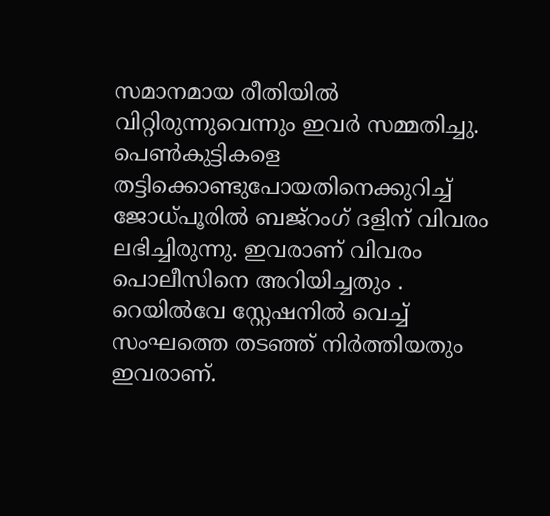സമാനമായ രീതിയിൽ വിറ്റിരുന്നുവെന്നും ഇവർ സമ്മതിച്ചു.
പെൺകുട്ടികളെ തട്ടിക്കൊണ്ടുപോയതിനെക്കുറിച്ച് ജോധ്പൂരിൽ ബജ്റംഗ് ദളിന് വിവരം ലഭിച്ചിരുന്നു. ഇവരാണ് വിവരം പൊലീസിനെ അറിയിച്ചതും . റെയിൽവേ സ്റ്റേഷനിൽ വെച്ച് സംഘത്തെ തടഞ്ഞ് നിർത്തിയതും ഇവരാണ്.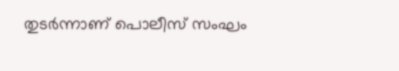തുടർന്നാണ് പൊലീസ് സംഘം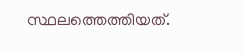സ്ഥലത്തെത്തിയത്.